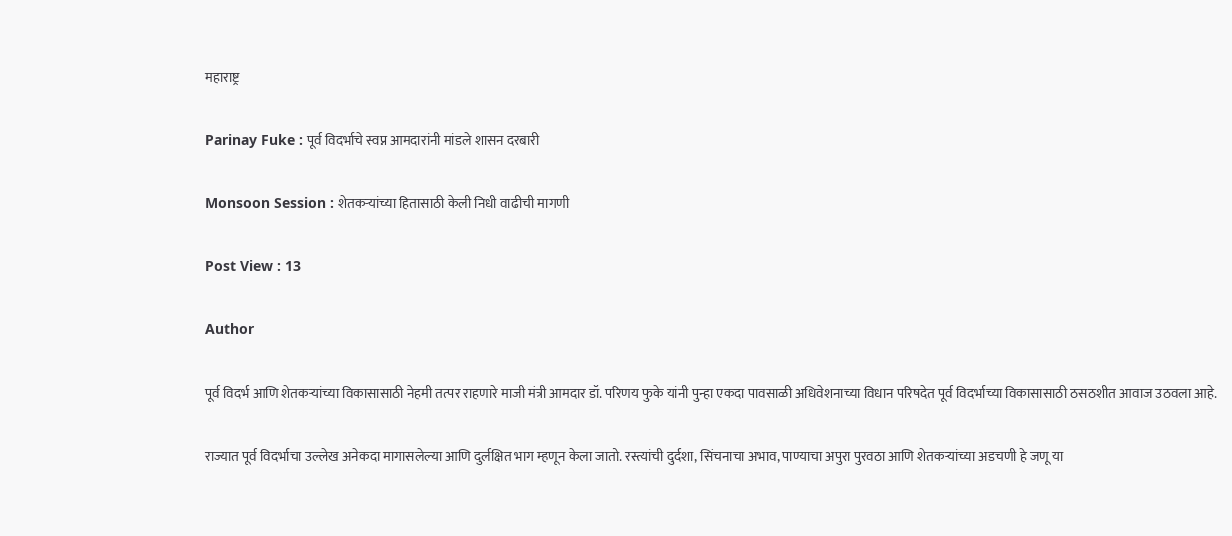महाराष्ट्र

Parinay Fuke : पूर्व विदर्भाचे स्वप्न आमदारांनी मांडले शासन दरबारी

Monsoon Session : शेतकऱ्यांच्या हितासाठी केली निधी वाढीची मागणी

Post View : 13

Author

पूर्व विदर्भ आणि शेतकऱ्यांच्या विकासासाठी नेहमी तत्पर राहणारे माजी मंत्री आमदार डॉ. परिणय फुके यांनी पुन्हा एकदा पावसाळी अधिवेशनाच्या विधान परिषदेत पूर्व विदर्भाच्या विकासासाठी ठसठशीत आवाज उठवला आहे.

राज्यात पूर्व विदर्भाचा उल्लेख अनेकदा मागासलेल्या आणि दुर्लक्षित भाग म्हणून केला जातो. रस्त्यांची दुर्दशा, सिंचनाचा अभाव, पाण्याचा अपुरा पुरवठा आणि शेतकऱ्यांच्या अडचणी हे जणू या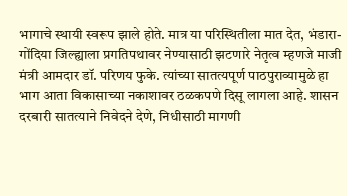भागाचे स्थायी स्वरूप झाले होते. मात्र या परिस्थितीला मात देत, भंडारा-गोंदिया जिल्ह्याला प्रगतिपथावर नेण्यासाठी झटणारे नेतृत्व म्हणजे माजी मंत्री आमदार डॉ. परिणय फुके. त्यांच्या सातत्यपूर्ण पाठपुराव्यामुळे हा भाग आता विकासाच्या नकाशावर ठळकपणे दिसू लागला आहे. शासन दरबारी सातत्याने निवेदने देणे, निधीसाठी मागणी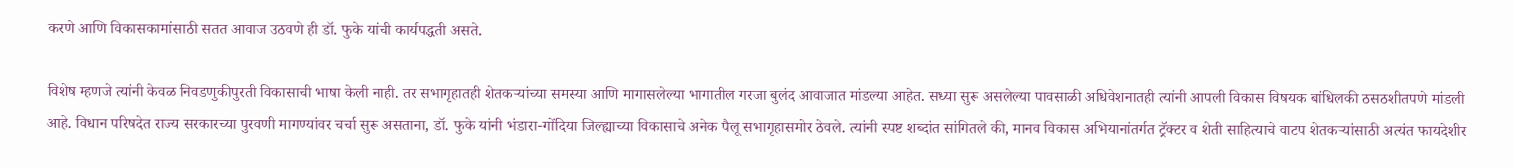करणे आणि विकासकामांसाठी सतत आवाज उठवणे ही डॉ. फुके यांची कार्यपद्धती असते.

विशेष म्हणजे त्यांनी केवळ निवडणुकीपुरती विकासाची भाषा केली नाही. तर सभागृहातही शेतकऱ्यांच्या समस्या आणि मागासलेल्या भागातील गरजा बुलंद आवाजात मांडल्या आहेत. सध्या सुरू असलेल्या पावसाळी अधिवेशनातही त्यांनी आपली विकास विषयक बांधिलकी ठसठशीतपणे मांडली आहे. विधान परिषदेत राज्य सरकारच्या पुरवणी मागण्यांवर चर्चा सुरू असताना, डॉ. फुके यांनी भंडारा-गोंदिया जिल्ह्याच्या विकासाचे अनेक पैलू सभागृहासमोर ठेवले. त्यांनी स्पष्ट शब्दांत सांगितले की, मानव विकास अभियानांतर्गत ट्रॅक्टर व शेती साहित्याचे वाटप शेतकऱ्यांसाठी अत्यंत फायदेशीर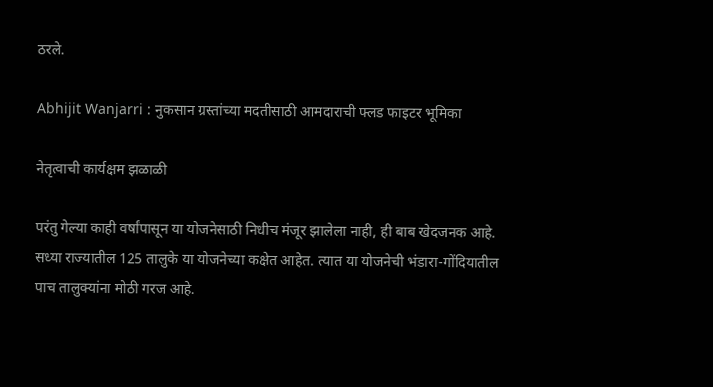ठरले.

Abhijit Wanjarri : नुकसान ग्रस्तांच्या मदतीसाठी आमदाराची फ्लड फाइटर भूमिका

नेतृत्वाची कार्यक्षम झळाळी

परंतु गेल्या काही वर्षांपासून या योजनेसाठी निधीच मंजूर झालेला नाही, ही बाब खेदजनक आहे. सध्या राज्यातील 125 तालुके या योजनेच्या कक्षेत आहेत. त्यात या योजनेची भंडारा-गोंदियातील पाच तालुक्यांना मोठी गरज आहे.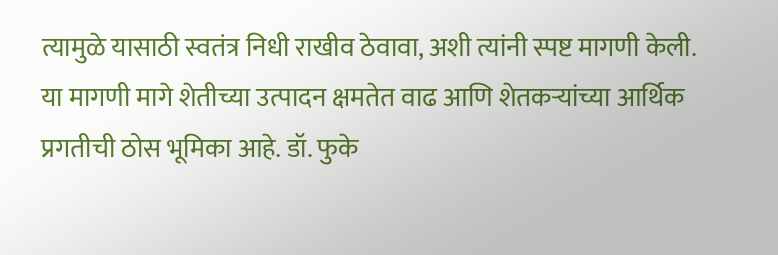त्यामुळे यासाठी स्वतंत्र निधी राखीव ठेवावा, अशी त्यांनी स्पष्ट मागणी केली. या मागणी मागे शेतीच्या उत्पादन क्षमतेत वाढ आणि शेतकऱ्यांच्या आर्थिक प्रगतीची ठोस भूमिका आहे. डॉ. फुके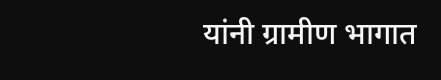यांनी ग्रामीण भागात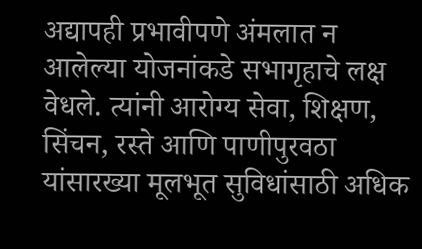अद्यापही प्रभावीपणे अंमलात न आलेल्या योजनांकडे सभागृहाचे लक्ष वेधले. त्यांनी आरोग्य सेवा, शिक्षण, सिंचन, रस्ते आणि पाणीपुरवठा यांसारख्या मूलभूत सुविधांसाठी अधिक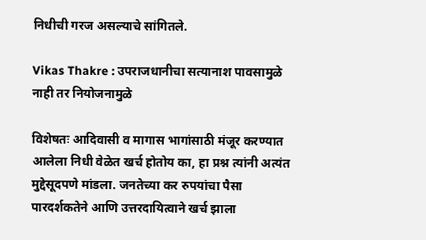निधीची गरज असल्याचे सांगितले.

Vikas Thakre : उपराजधानीचा सत्यानाश पावसामुळे नाही तर नियोजनामुळे

विशेषतः आदिवासी व मागास भागांसाठी मंजूर करण्यात आलेला निधी वेळेत खर्च होतोय का, हा प्रश्न त्यांनी अत्यंत मुद्देसूदपणे मांडला. जनतेच्या कर रुपयांचा पैसा पारदर्शकतेने आणि उत्तरदायित्वाने खर्च झाला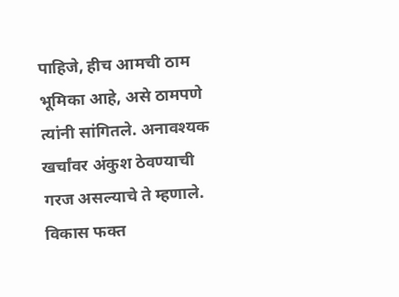पाहिजे, हीच आमची ठाम भूमिका आहे, असे ठामपणे त्यांनी सांगितले. अनावश्यक खर्चांवर अंकुश ठेवण्याची गरज असल्याचे ते म्हणाले. विकास फक्त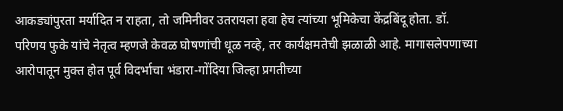आकड्यांपुरता मर्यादित न राहता, तो जमिनीवर उतरायला हवा हेच त्यांच्या भूमिकेचा केंद्रबिंदू होता. डॉ. परिणय फुके यांचे नेतृत्व म्हणजे केवळ घोषणांची धूळ नव्हे, तर कार्यक्षमतेची झळाळी आहे. मागासलेपणाच्या आरोपातून मुक्त होत पूर्व विदर्भाचा भंडारा-गोंदिया जिल्हा प्रगतीच्या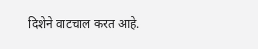दिशेने वाटचाल करत आहे.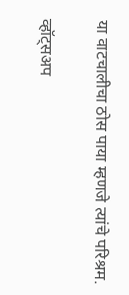या वाटचालीचा ठोस पाया म्हणजे त्यांचे परिश्रम.

व्हॉट्सअप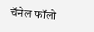चॅनेल फॉलो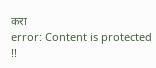करा
error: Content is protected !!